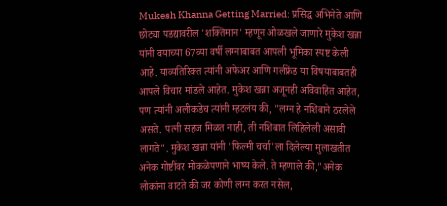Mukesh Khanna Getting Married: प्रसिद्ध अभिनेते आणि छोट्या पडद्यावरील 'शक्तिमान' म्हणून ओळखले जाणारे मुकेश खन्ना यांनी वयाच्या 67व्या वर्षी लग्नाबाबत आपली भूमिका स्पष्ट केली आहे. याव्यतिरिक्त त्यांनी अफेअर आणि गर्लफ्रेंड या विषयाबाबतही आपले विचार मांडले आहेत. मुकेश खन्ना अजूनही अविवाहित आहेत, पण त्यांनी अलीकडेच त्यांनी म्हटलंय की, "लग्न हे नशिबाने ठरलेले असते. पत्नी सहज मिळत नाही, ती नशिबात लिहिलेली असावी लागते". मुकेश खन्ना यांनी 'फिल्मी चर्चा'ला दिलेल्या मुलाखतीत अनेक गोष्टींवर मोकळेपणाने भाष्य केले. ते म्हणाले की,"अनेक लोकांना वाटते की जर कोणी लग्न करत नसेल,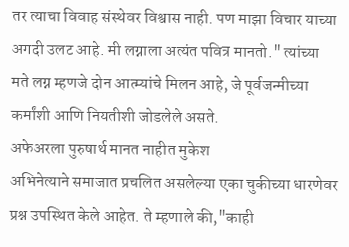तर त्याचा विवाह संस्थेवर विश्वास नाही. पण माझा विचार याच्या अगदी उलट आहे. मी लग्नाला अत्यंत पवित्र मानतो." त्यांच्या मते लग्न म्हणजे दोन आत्म्यांचे मिलन आहे, जे पूर्वजन्मीच्या कर्मांशी आणि नियतीशी जोडलेले असते.
अफेअरला पुरुषार्थ मानत नाहीत मुकेश
अभिनेत्याने समाजात प्रचलित असलेल्या एका चुकीच्या धारणेवर प्रश्न उपस्थित केले आहेत. ते म्हणाले की,"काही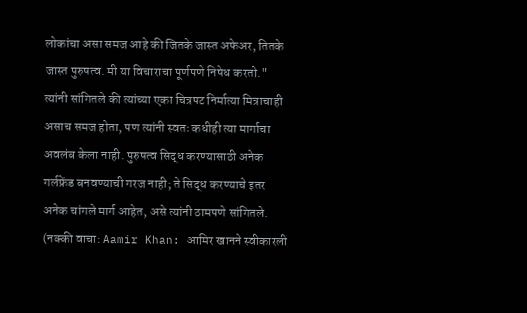लोकांचा असा समज आहे की जितके जास्त अफेअर, तितके जास्त पुरुषत्व. मी या विचाराचा पूर्णपणे निषेध करतो." त्यांनी सांगितले की त्यांच्या एका चित्रपट निर्मात्या मित्राचाही असाच समज होता, पण त्यांनी स्वतः कधीही त्या मार्गाचा अवलंब केला नाही. पुरुषत्व सिद्ध करण्यासाठी अनेक गर्लफ्रेंड बनवण्याची गरज नाही; ते सिद्ध करण्याचे इतर अनेक चांगले मार्ग आहेत, असे त्यांनी ठामपणे सांगितले.
(नक्की वाचा: Aamir Khan: आमिर खानने स्वीकारली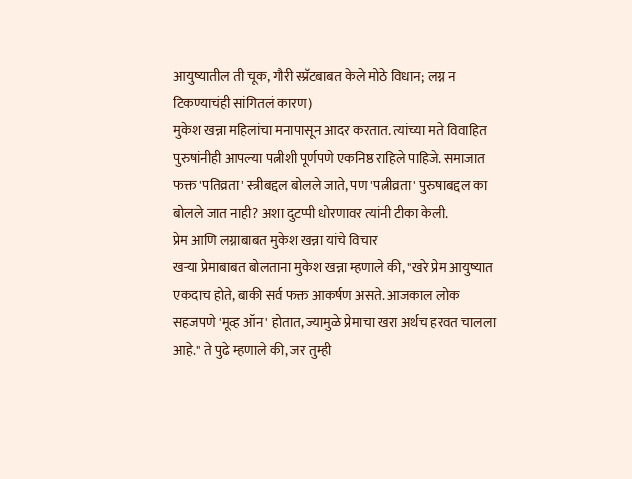आयुष्यातील ती चूक, गौरी स्प्रॅटबाबत केले मोठे विधान; लग्न न टिकण्याचंही सांगितलं कारण)
मुकेश खन्ना महिलांचा मनापासून आदर करतात. त्यांच्या मते विवाहित पुरुषांनीही आपल्या पत्नीशी पूर्णपणे एकनिष्ठ राहिले पाहिजे. समाजात फक्त 'पतिव्रता' स्त्रीबद्दल बोलले जाते, पण 'पत्नीव्रता' पुरुषाबद्दल का बोलले जात नाही? अशा दुटप्पी धोरणावर त्यांनी टीका केली.
प्रेम आणि लग्नाबाबत मुकेश खन्ना यांचे विचार
खऱ्या प्रेमाबाबत बोलताना मुकेश खन्ना म्हणाले की, "खरे प्रेम आयुष्यात एकदाच होते, बाकी सर्व फक्त आकर्षण असते. आजकाल लोक सहजपणे 'मूव्ह ऑन' होतात, ज्यामुळे प्रेमाचा खरा अर्थच हरवत चालला आहे." ते पुढे म्हणाले की, जर तुम्ही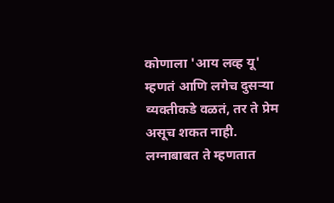कोणाला 'आय लव्ह यू' म्हणतं आणि लगेच दुसऱ्या व्यक्तीकडे वळतं, तर ते प्रेम असूच शकत नाही. लग्नाबाबत ते म्हणतात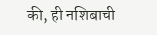की, ही नशिबाची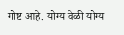गोष्ट आहे. योग्य वेळी योग्य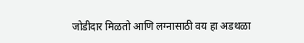जोडीदार मिळतो आणि लग्नासाठी वय हा अडथळा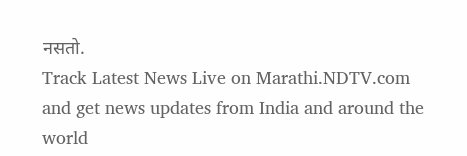नसतो.
Track Latest News Live on Marathi.NDTV.com and get news updates from India and around the world